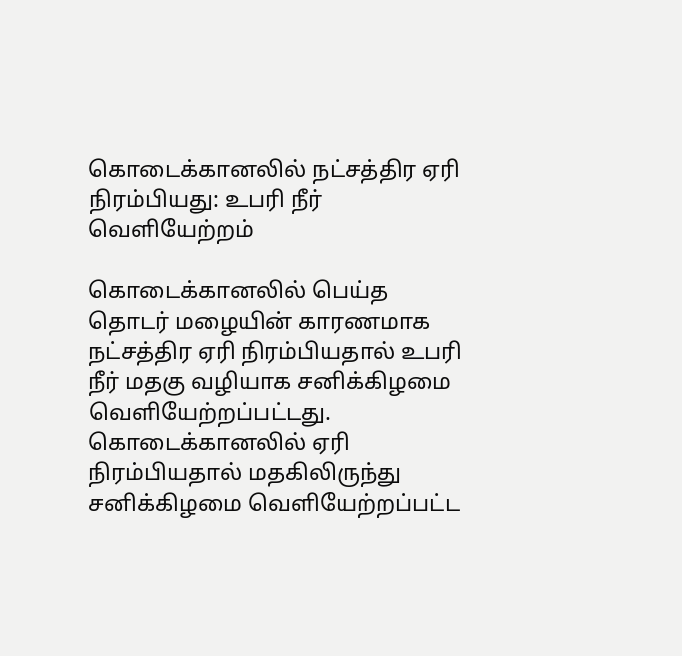கொடைக்கானலில் நட்சத்திர ஏரி நிரம்பியது: உபரி நீர் வெளியேற்றம்

கொடைக்கானலில் பெய்த தொடர் மழையின் காரணமாக நட்சத்திர ஏரி நிரம்பியதால் உபரி நீர் மதகு வழியாக சனிக்கிழமை வெளியேற்றப்பட்டது.
கொடைக்கானலில் ஏரி நிரம்பியதால் மதகிலிருந்து சனிக்கிழமை வெளியேற்றப்பட்ட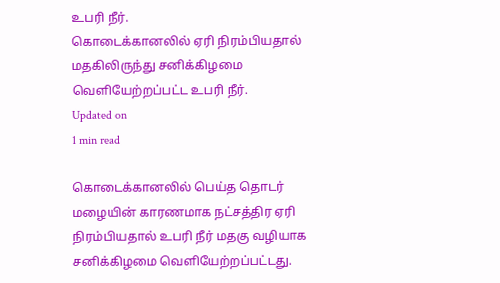உபரி நீர்.
கொடைக்கானலில் ஏரி நிரம்பியதால் மதகிலிருந்து சனிக்கிழமை வெளியேற்றப்பட்ட உபரி நீர்.
Updated on
1 min read

கொடைக்கானலில் பெய்த தொடர் மழையின் காரணமாக நட்சத்திர ஏரி நிரம்பியதால் உபரி நீர் மதகு வழியாக சனிக்கிழமை வெளியேற்றப்பட்டது.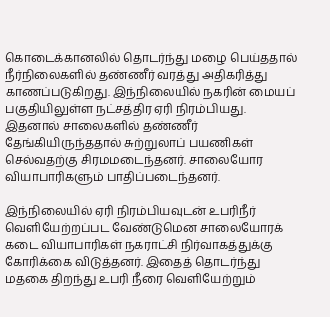கொடைக்கானலில் தொடர்ந்து மழை பெய்ததால் நீர்நிலைகளில் தண்ணீர் வரத்து அதிகரித்து காணப்படுகிறது. இந்நிலையில் நகரின் மையப் பகுதியிலுள்ள நட்சத்திர ஏரி நிரம்பியது. இதனால் சாலைகளில் தண்ணீர் தேங்கியிருந்ததால் சுற்றுலாப் பயணிகள் செல்வதற்கு சிரமமடைந்தனர். சாலையோர வியாபாரிகளும் பாதிப்படைந்தனர்.

இந்நிலையில் ஏரி நிரம்பியவுடன் உபரிநீர் வெளியேற்றப்பட வேண்டுமென சாலையோரக் கடை வியாபாரிகள் நகராட்சி நிர்வாகத்துக்கு கோரிக்கை விடுத்தனர். இதைத் தொடர்ந்து மதகை திறந்து உபரி நீரை வெளியேற்றும்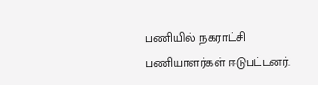பணியில் நகராட்சி பணியாளர்கள் ஈடுபட்டனர்.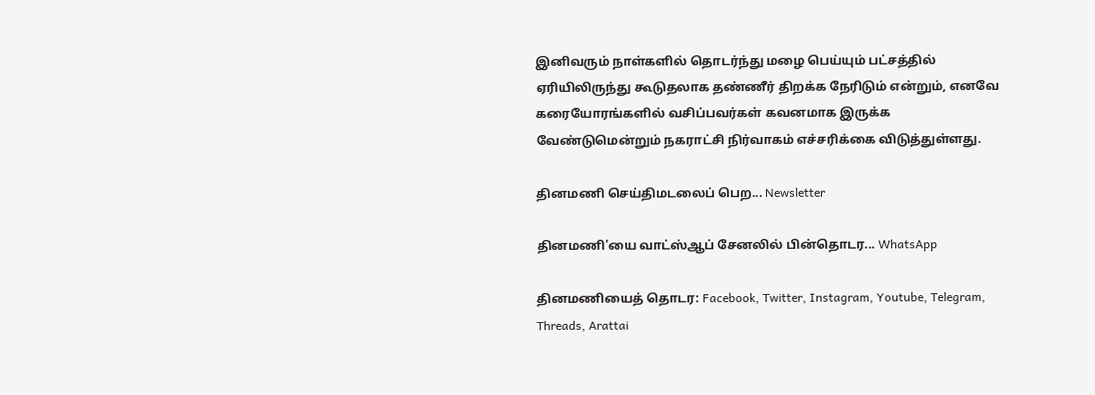இனிவரும் நாள்களில் தொடர்ந்து மழை பெய்யும் பட்சத்தில் ஏரியிலிருந்து கூடுதலாக தண்ணீர் திறக்க நேரிடும் என்றும், எனவே கரையோரங்களில் வசிப்பவர்கள் கவனமாக இருக்க வேண்டுமென்றும் நகராட்சி நிர்வாகம் எச்சரிக்கை விடுத்துள்ளது.

தினமணி செய்திமடலைப் பெற... Newsletter

தினமணி'யை வாட்ஸ்ஆப் சேனலில் பின்தொடர... WhatsApp

தினமணியைத் தொடர: Facebook, Twitter, Instagram, Youtube, Telegram, Threads, Arattai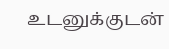உடனுக்குடன்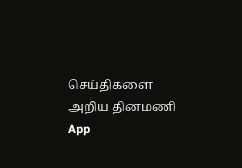செய்திகளை அறிய தினமணி App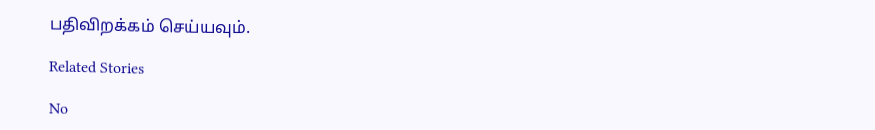பதிவிறக்கம் செய்யவும்.

Related Stories

No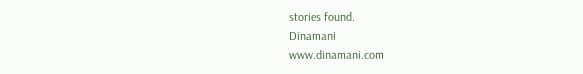stories found.
Dinamani
www.dinamani.com